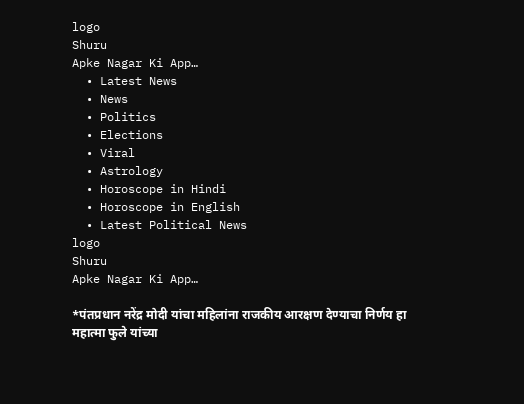logo
Shuru
Apke Nagar Ki App…
  • Latest News
  • News
  • Politics
  • Elections
  • Viral
  • Astrology
  • Horoscope in Hindi
  • Horoscope in English
  • Latest Political News
logo
Shuru
Apke Nagar Ki App…

*पंतप्रधान नरेंद्र मोदी यांचा महिलांना राजकीय आरक्षण देण्याचा निर्णय हा महात्मा फुले यांच्या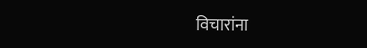विचारांना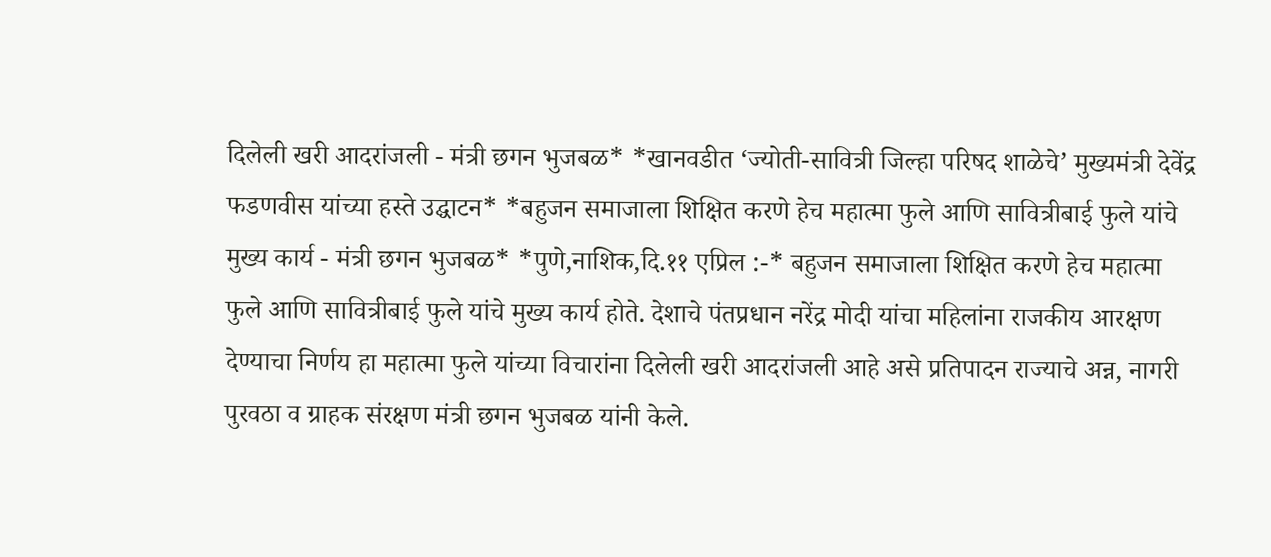दिलेली खरी आदरांजली - मंत्री छगन भुजबळ* *खानवडीत ‘ज्योती-सावित्री जिल्हा परिषद शाळेचे’ मुख्यमंत्री देवेंद्र फडणवीस यांच्या हस्ते उद्घाटन* *बहुजन समाजाला शिक्षित करणे हेच महात्मा फुले आणि सावित्रीबाई फुले यांचे मुख्य कार्य - मंत्री छगन भुजबळ* *पुणे,नाशिक,दि.११ एप्रिल :-* बहुजन समाजाला शिक्षित करणे हेच महात्मा फुले आणि सावित्रीबाई फुले यांचे मुख्य कार्य होते. देशाचे पंतप्रधान नरेंद्र मोदी यांचा महिलांना राजकीय आरक्षण देण्याचा निर्णय हा महात्मा फुले यांच्या विचारांना दिलेली खरी आदरांजली आहे असे प्रतिपादन राज्याचे अन्न, नागरी पुरवठा व ग्राहक संरक्षण मंत्री छगन भुजबळ यांनी केले.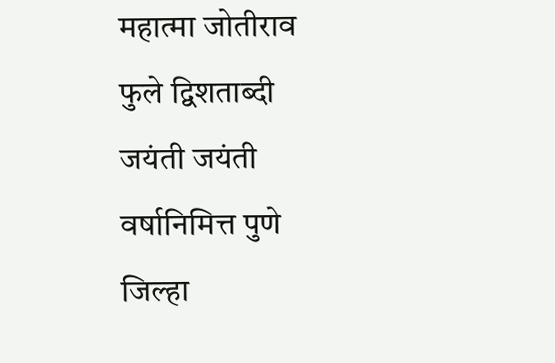महात्मा जोतीराव फुले द्विशताब्दी जयंती जयंती वर्षानिमित्त पुणे जिल्हा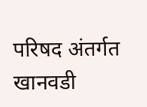परिषद अंतर्गत खानवडी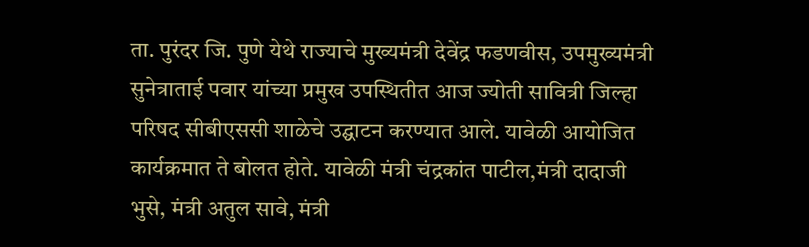ता. पुरंदर जि. पुणे येथे राज्याचे मुख्यमंत्री देवेंद्र फडणवीस, उपमुख्यमंत्री सुनेत्राताई पवार यांच्या प्रमुख उपस्थितीत आज ज्योती सावित्री जिल्हा परिषद सीबीएससी शाळेचे उद्घाटन करण्यात आले. यावेळी आयोजित कार्यक्रमात ते बोलत होते. यावेळी मंत्री चंद्रकांत पाटील,मंत्री दादाजी भुसे, मंत्री अतुल सावे, मंत्री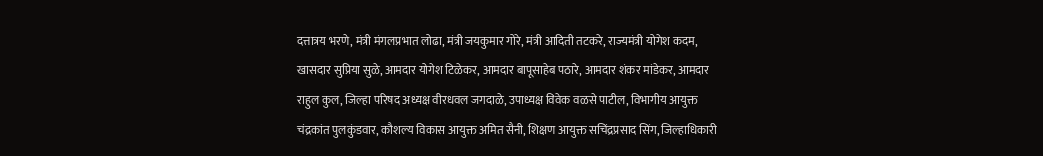दत्तात्रय भरणे, मंत्री मंगलप्रभात लोढा, मंत्री जयकुमार गोरे, मंत्री आदिती तटकरे, राज्यमंत्री योगेश कदम, खासदार सुप्रिया सुळे, आमदार योगेश टिळेकर, आमदार बापूसाहेब पठारे, आमदार शंकर मांडेकर, आमदार राहुल कुल, जिल्हा परिषद अध्यक्ष वीरधवल जगदाळे, उपाध्यक्ष विवेक वळसे पाटील, विभागीय आयुक्त चंद्रकांत पुलकुंडवार, कौशल्य विकास आयुक्त अमित सैनी, शिक्षण आयुक्त सचिंद्रप्रसाद सिंग, जिल्हाधिकारी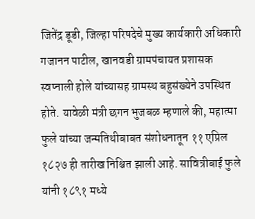जितेंद्र डूडी, जिल्हा परिषदेचे मुख्य कार्यकारी अधिकारी गजानन पाटील, खानवडी ग्रामपंचायत प्रशासक स्वप्नाली होले यांच्यासह ग्रामस्थ बहुसंख्येने उपस्थित होते. यावेळी मंत्री छगन भुजबळ म्हणाले की, महात्मा फुले यांच्या जन्मतिथीबाबत संशोधनातून ११ एप्रिल १८२७ ही तारीख निश्चित झाली आहे. सावित्रीबाई फुले यांनी १८९१ मध्ये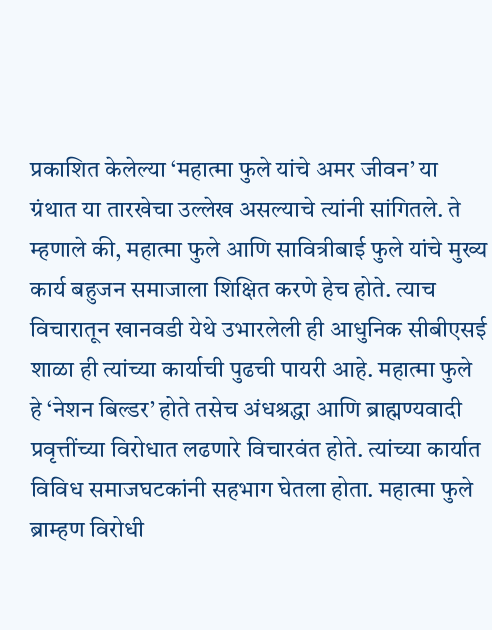प्रकाशित केलेल्या ‘महात्मा फुले यांचे अमर जीवन’ या ग्रंथात या तारखेचा उल्लेख असल्याचे त्यांनी सांगितले. ते म्हणाले की, महात्मा फुले आणि सावित्रीबाई फुले यांचे मुख्य कार्य बहुजन समाजाला शिक्षित करणे हेच होते. त्याच विचारातून खानवडी येथे उभारलेली ही आधुनिक सीबीएसई शाळा ही त्यांच्या कार्याची पुढची पायरी आहे. महात्मा फुले हे ‘नेशन बिल्डर’ होते तसेच अंधश्रद्धा आणि ब्राह्मण्यवादी प्रवृत्तींच्या विरोधात लढणारे विचारवंत होते. त्यांच्या कार्यात विविध समाजघटकांनी सहभाग घेतला होता. महात्मा फुले ब्राम्हण विरोधी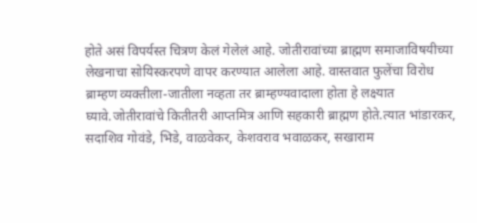होते असं विपर्यस्त चित्रण केलं गेलेलं आहे. जोतीरावांच्या ब्राह्मण समाजाविषयीच्या लेखनाचा सोयिस्करपणे वापर करण्यात आलेला आहे. वास्तवात फुलेंचा विरोध ब्राम्हण व्यक्तीला-जातीला नव्हता तर ब्राम्हण्यवादाला होता हे लक्ष्यात घ्यावे.जोतीरावांचे कितीतरी आप्तमित्र आणि सहकारी ब्राह्मण होते.त्यात भांडारकर, सदाशिव गोवंडे, भिडे, वाळवेकर, केशवराव भवाळकर, सखाराम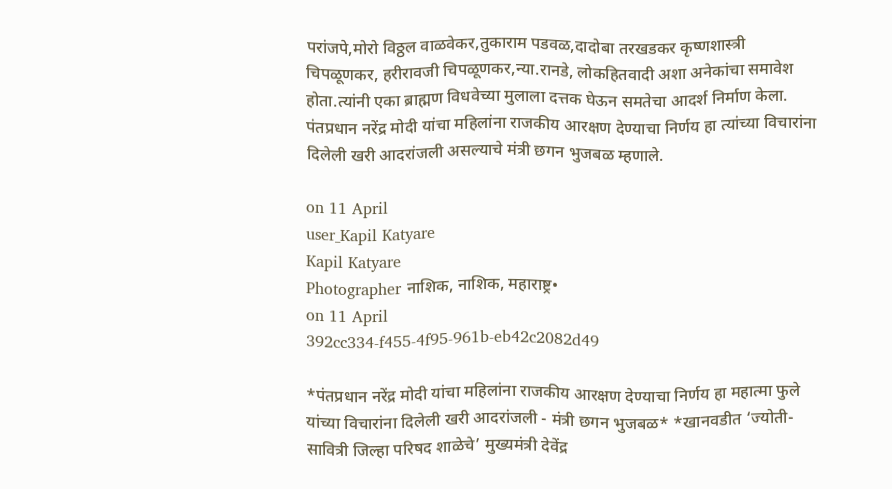परांजपे,मोरो विठ्ठल वाळवेकर,तुकाराम पडवळ,दादोबा तरखडकर कृष्णशास्त्री चिपळूणकर, हरीरावजी चिपळूणकर,न्या.रानडे, लोकहितवादी अशा अनेकांचा समावेश होता.त्यांनी एका ब्राह्मण विधवेच्या मुलाला दत्तक घेऊन समतेचा आदर्श निर्माण केला. पंतप्रधान नरेंद्र मोदी यांचा महिलांना राजकीय आरक्षण देण्याचा निर्णय हा त्यांच्या विचारांना दिलेली खरी आदरांजली असल्याचे मंत्री छगन भुजबळ म्हणाले.

on 11 April
user_Kapil Katyare
Kapil Katyare
Photographer नाशिक, नाशिक, महाराष्ट्र•
on 11 April
392cc334-f455-4f95-961b-eb42c2082d49

*पंतप्रधान नरेंद्र मोदी यांचा महिलांना राजकीय आरक्षण देण्याचा निर्णय हा महात्मा फुले यांच्या विचारांना दिलेली खरी आदरांजली - मंत्री छगन भुजबळ* *खानवडीत ‘ज्योती-सावित्री जिल्हा परिषद शाळेचे’ मुख्यमंत्री देवेंद्र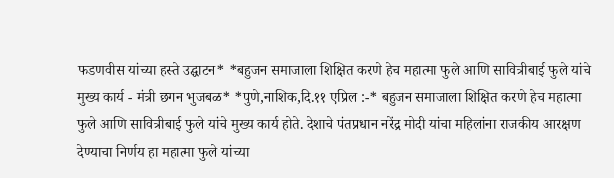फडणवीस यांच्या हस्ते उद्घाटन* *बहुजन समाजाला शिक्षित करणे हेच महात्मा फुले आणि सावित्रीबाई फुले यांचे मुख्य कार्य - मंत्री छगन भुजबळ* *पुणे,नाशिक,दि.११ एप्रिल :-* बहुजन समाजाला शिक्षित करणे हेच महात्मा फुले आणि सावित्रीबाई फुले यांचे मुख्य कार्य होते. देशाचे पंतप्रधान नरेंद्र मोदी यांचा महिलांना राजकीय आरक्षण देण्याचा निर्णय हा महात्मा फुले यांच्या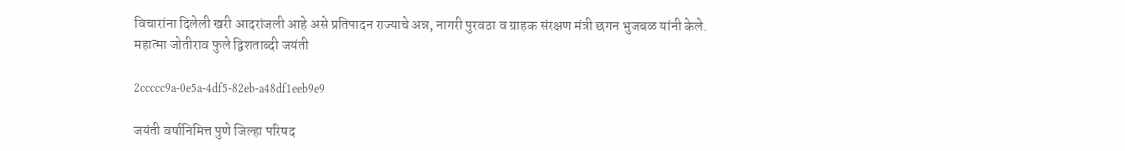विचारांना दिलेली खरी आदरांजली आहे असे प्रतिपादन राज्याचे अन्न, नागरी पुरवठा व ग्राहक संरक्षण मंत्री छगन भुजबळ यांनी केले. महात्मा जोतीराव फुले द्विशताब्दी जयंती

2ccccc9a-0e5a-4df5-82eb-a48df1eeb9e9

जयंती वर्षानिमित्त पुणे जिल्हा परिषद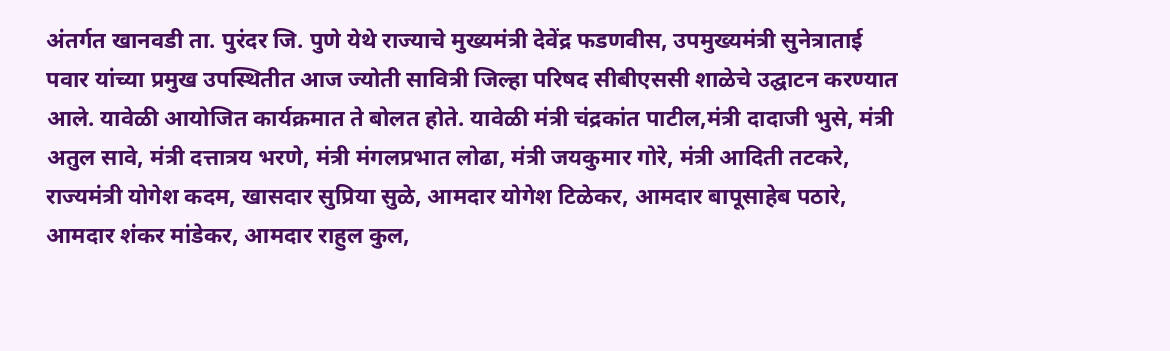अंतर्गत खानवडी ता. पुरंदर जि. पुणे येथे राज्याचे मुख्यमंत्री देवेंद्र फडणवीस, उपमुख्यमंत्री सुनेत्राताई पवार यांच्या प्रमुख उपस्थितीत आज ज्योती सावित्री जिल्हा परिषद सीबीएससी शाळेचे उद्घाटन करण्यात आले. यावेळी आयोजित कार्यक्रमात ते बोलत होते. यावेळी मंत्री चंद्रकांत पाटील,मंत्री दादाजी भुसे, मंत्री अतुल सावे, मंत्री दत्तात्रय भरणे, मंत्री मंगलप्रभात लोढा, मंत्री जयकुमार गोरे, मंत्री आदिती तटकरे, राज्यमंत्री योगेश कदम, खासदार सुप्रिया सुळे, आमदार योगेश टिळेकर, आमदार बापूसाहेब पठारे, आमदार शंकर मांडेकर, आमदार राहुल कुल,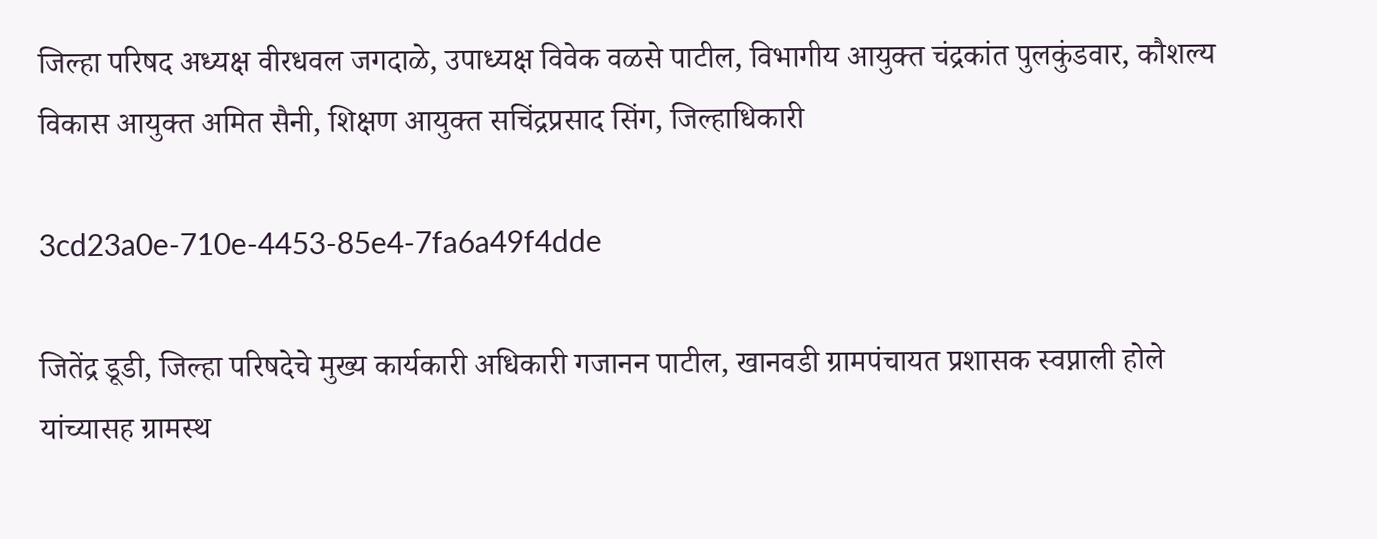जिल्हा परिषद अध्यक्ष वीरधवल जगदाळे, उपाध्यक्ष विवेक वळसे पाटील, विभागीय आयुक्त चंद्रकांत पुलकुंडवार, कौशल्य विकास आयुक्त अमित सैनी, शिक्षण आयुक्त सचिंद्रप्रसाद सिंग, जिल्हाधिकारी

3cd23a0e-710e-4453-85e4-7fa6a49f4dde

जितेंद्र डूडी, जिल्हा परिषदेचे मुख्य कार्यकारी अधिकारी गजानन पाटील, खानवडी ग्रामपंचायत प्रशासक स्वप्नाली होले यांच्यासह ग्रामस्थ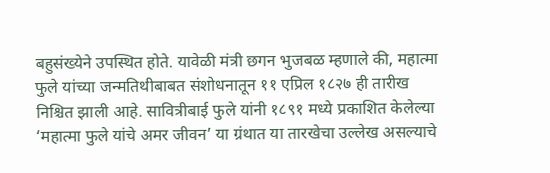बहुसंख्येने उपस्थित होते. यावेळी मंत्री छगन भुजबळ म्हणाले की, महात्मा फुले यांच्या जन्मतिथीबाबत संशोधनातून ११ एप्रिल १८२७ ही तारीख निश्चित झाली आहे. सावित्रीबाई फुले यांनी १८९१ मध्ये प्रकाशित केलेल्या ‘महात्मा फुले यांचे अमर जीवन’ या ग्रंथात या तारखेचा उल्लेख असल्याचे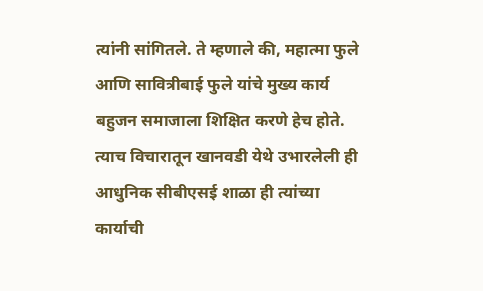त्यांनी सांगितले. ते म्हणाले की, महात्मा फुले आणि सावित्रीबाई फुले यांचे मुख्य कार्य बहुजन समाजाला शिक्षित करणे हेच होते. त्याच विचारातून खानवडी येथे उभारलेली ही आधुनिक सीबीएसई शाळा ही त्यांच्या कार्याची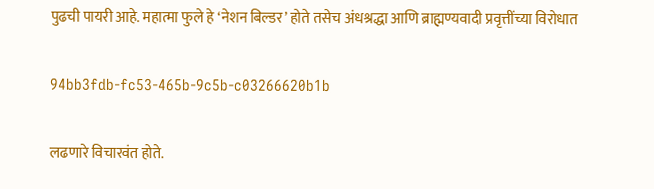पुढची पायरी आहे. महात्मा फुले हे ‘नेशन बिल्डर’ होते तसेच अंधश्रद्धा आणि ब्राह्मण्यवादी प्रवृत्तींच्या विरोधात

94bb3fdb-fc53-465b-9c5b-c03266620b1b

लढणारे विचारवंत होते.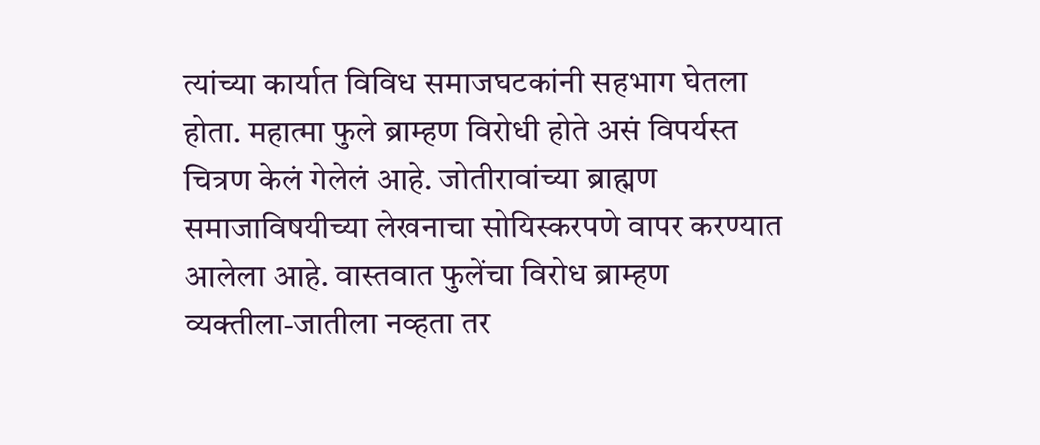त्यांच्या कार्यात विविध समाजघटकांनी सहभाग घेतला होता. महात्मा फुले ब्राम्हण विरोधी होते असं विपर्यस्त चित्रण केलं गेलेलं आहे. जोतीरावांच्या ब्राह्मण समाजाविषयीच्या लेखनाचा सोयिस्करपणे वापर करण्यात आलेला आहे. वास्तवात फुलेंचा विरोध ब्राम्हण व्यक्तीला-जातीला नव्हता तर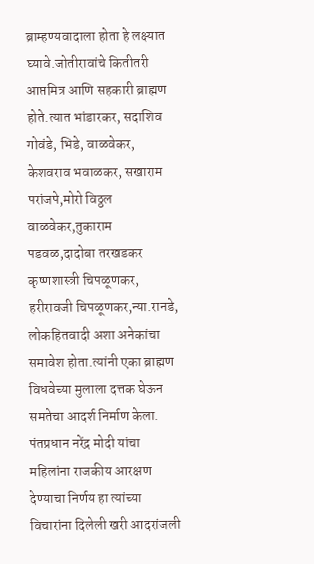ब्राम्हण्यवादाला होता हे लक्ष्यात घ्यावे.जोतीरावांचे कितीतरी आप्तमित्र आणि सहकारी ब्राह्मण होते.त्यात भांडारकर, सदाशिव गोवंडे, भिडे, वाळवेकर, केशवराव भवाळकर, सखाराम परांजपे,मोरो विठ्ठल वाळवेकर,तुकाराम पडवळ,दादोबा तरखडकर कृष्णशास्त्री चिपळूणकर, हरीरावजी चिपळूणकर,न्या.रानडे, लोकहितवादी अशा अनेकांचा समावेश होता.त्यांनी एका ब्राह्मण विधवेच्या मुलाला दत्तक घेऊन समतेचा आदर्श निर्माण केला. पंतप्रधान नरेंद्र मोदी यांचा महिलांना राजकीय आरक्षण देण्याचा निर्णय हा त्यांच्या विचारांना दिलेली खरी आदरांजली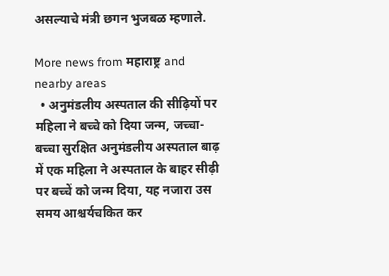असल्याचे मंत्री छगन भुजबळ म्हणाले.

More news from महाराष्ट्र and nearby areas
  • अनुमंडलीय अस्पताल की सीढ़ियों पर महिला ने बच्चे को दिया जन्म, जच्चा-बच्चा सुरक्षित अनुमंडलीय अस्पताल बाढ़ में एक महिला ने अस्पताल के बाहर सीढ़ी पर बच्चें को जन्म दिया, यह नजारा उस समय आश्चर्यचकित कर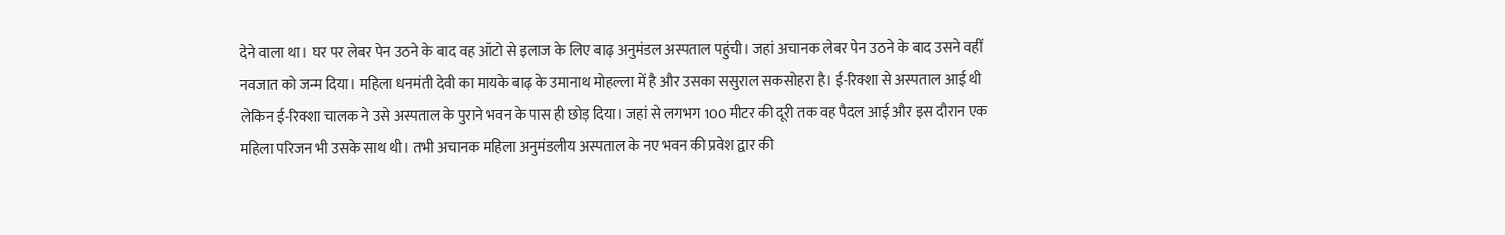देने वाला था। घर पर लेबर पेन उठने के बाद वह ऑटो से इलाज के लिए बाढ़ अनुमंडल अस्पताल पहुंची। जहां अचानक लेबर पेन उठने के बाद उसने वहीं नवजात को जन्म दिया। महिला धनमंती देवी का मायके बाढ़ के उमानाथ मोहल्ला में है और उसका ससुराल सकसोहरा है। ई-रिक्शा से अस्पताल आई थी लेकिन ई-रिक्शा चालक ने उसे अस्पताल के पुराने भवन के पास ही छोड़ दिया। जहां से लगभग 100 मीटर की दूरी तक वह पैदल आई और इस दौरान एक महिला परिजन भी उसके साथ थी। तभी अचानक महिला अनुमंडलीय अस्पताल के नए भवन की प्रवेश द्वार की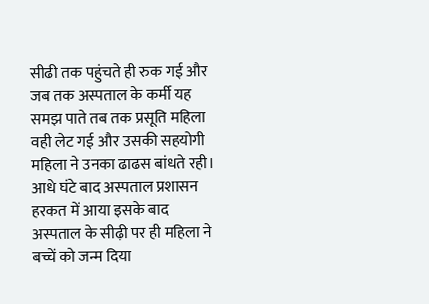सीढी तक पहुंचते ही रुक गई और जब तक अस्पताल के कर्मी यह समझ पाते तब तक प्रसूति महिला वही लेट गई और उसकी सहयोगी महिला ने उनका ढाढस बांधते रही। आधे घंटे बाद अस्पताल प्रशासन हरकत में आया इसके बाद अस्पताल के सीढ़ी पर ही महिला ने बच्चें को जन्म दिया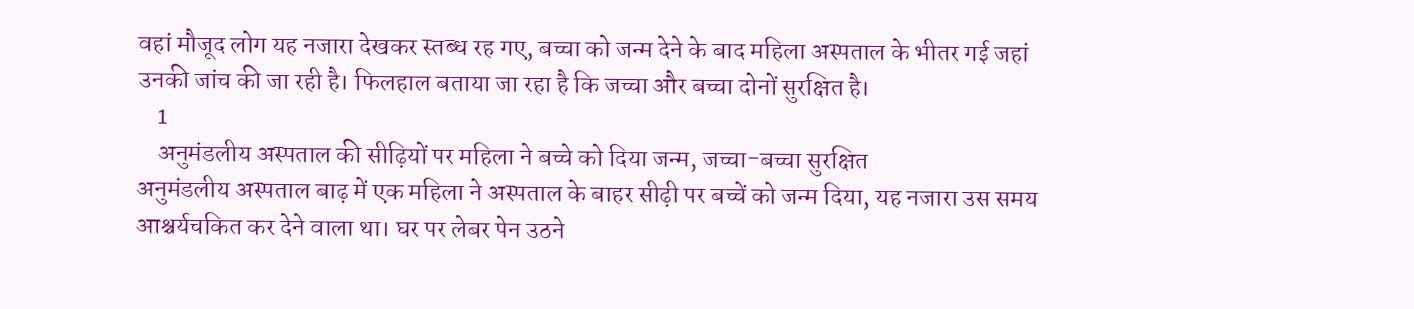वहां मौजूद लोग यह नजारा देखकर स्तब्ध रह गए, बच्चा को जन्म देने के बाद महिला अस्पताल के भीतर गई जहां उनकी जांच की जा रही है। फिलहाल बताया जा रहा है कि जच्चा और बच्चा दोनों सुरक्षित है।
    1
    अनुमंडलीय अस्पताल की सीढ़ियों पर महिला ने बच्चे को दिया जन्म, जच्चा-बच्चा सुरक्षित
अनुमंडलीय अस्पताल बाढ़ में एक महिला ने अस्पताल के बाहर सीढ़ी पर बच्चें को जन्म दिया, यह नजारा उस समय आश्चर्यचकित कर देने वाला था। घर पर लेबर पेन उठने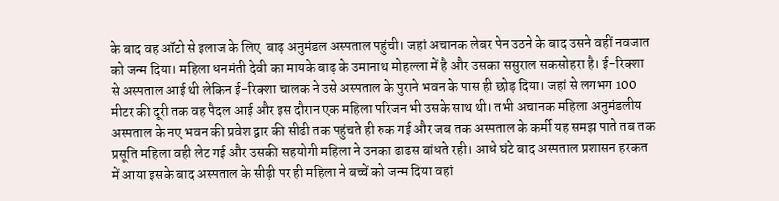के बाद वह ऑटो से इलाज के लिए  बाढ़ अनुमंडल अस्पताल पहुंची। जहां अचानक लेबर पेन उठने के बाद उसने वहीं नवजात को जन्म दिया। महिला धनमंती देवी का मायके बाढ़ के उमानाथ मोहल्ला में है और उसका ससुराल सकसोहरा है। ई-रिक्शा से अस्पताल आई थी लेकिन ई-रिक्शा चालक ने उसे अस्पताल के पुराने भवन के पास ही छोड़ दिया। जहां से लगभग 100 मीटर की दूरी तक वह पैदल आई और इस दौरान एक महिला परिजन भी उसके साथ थी। तभी अचानक महिला अनुमंडलीय अस्पताल के नए भवन की प्रवेश द्वार की सीढी तक पहुंचते ही रुक गई और जब तक अस्पताल के कर्मी यह समझ पाते तब तक प्रसूति महिला वही लेट गई और उसकी सहयोगी महिला ने उनका ढाढस बांधते रही। आधे घंटे बाद अस्पताल प्रशासन हरकत में आया इसके बाद अस्पताल के सीढ़ी पर ही महिला ने बच्चें को जन्म दिया वहां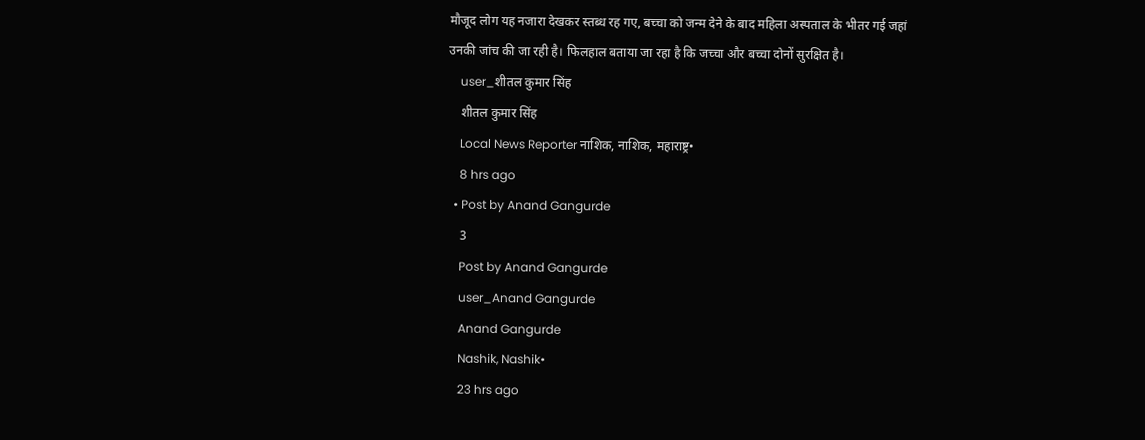मौजूद लोग यह नजारा देखकर स्तब्ध रह गए, बच्चा को जन्म देने के बाद महिला अस्पताल के भीतर गई जहां उनकी जांच की जा रही है। फिलहाल बताया जा रहा है कि जच्चा और बच्चा दोनों सुरक्षित है।
    user_शीतल कुमार सिंह
    शीतल कुमार सिंह
    Local News Reporter नाशिक, नाशिक, महाराष्ट्र•
    8 hrs ago
  • Post by Anand Gangurde
    3
    Post by Anand Gangurde
    user_Anand Gangurde
    Anand Gangurde
    Nashik, Nashik•
    23 hrs ago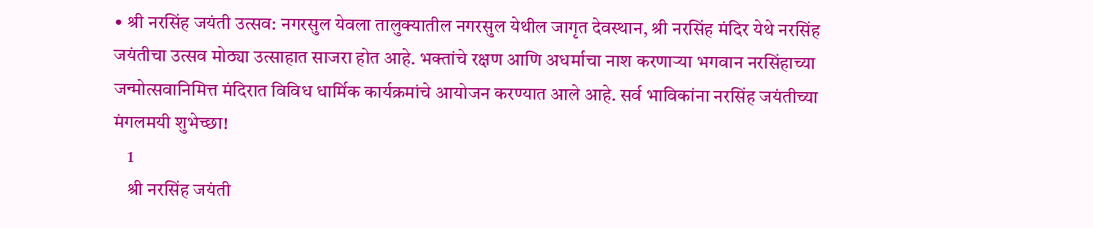• श्री नरसिंह जयंती उत्सव: नगरसुल येवला तालुक्यातील नगरसुल येथील जागृत देवस्थान, श्री नरसिंह मंदिर येथे नरसिंह जयंतीचा उत्सव मोठ्या उत्साहात साजरा होत आहे. भक्तांचे रक्षण आणि अधर्माचा नाश करणाऱ्या भगवान नरसिंहाच्या जन्मोत्सवानिमित्त मंदिरात विविध धार्मिक कार्यक्रमांचे आयोजन करण्यात आले आहे. सर्व भाविकांना नरसिंह जयंतीच्या मंगलमयी शुभेच्छा!
    1
    श्री नरसिंह जयंती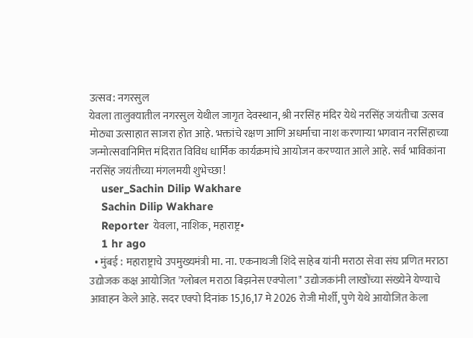उत्सव: नगरसुल
येवला तालुक्यातील नगरसुल येथील जागृत देवस्थान, श्री नरसिंह मंदिर येथे नरसिंह जयंतीचा उत्सव मोठ्या उत्साहात साजरा होत आहे. भक्तांचे रक्षण आणि अधर्माचा नाश करणाऱ्या भगवान नरसिंहाच्या जन्मोत्सवानिमित्त मंदिरात विविध धार्मिक कार्यक्रमांचे आयोजन करण्यात आले आहे. सर्व भाविकांना नरसिंह जयंतीच्या मंगलमयी शुभेच्छा!
    user_Sachin Dilip Wakhare
    Sachin Dilip Wakhare
    Reporter येवला, नाशिक, महाराष्ट्र•
    1 hr ago
  • मुंबई : महाराष्ट्राचे उपमुख्यमंत्री मा. ना. एकनाथजी शिंदे साहेब यांनी मराठा सेवा संघ प्रणित मराठा उद्योजक कक्ष आयोजित 'ग्लोबल मराठा बिझनेस एक्पोला" उद्योजकांनी लाखोंच्या संख्येने येण्याचे आवाहन केले आहे. सदर एक्पो दिनांक 15,16,17 मे 2026 रोजी मोर्शी, पुणे येथे आयोजित केला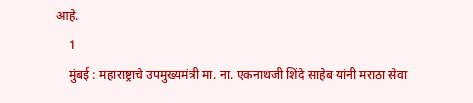आहे.
    1
    मुंबई : महाराष्ट्राचे उपमुख्यमंत्री मा. ना. एकनाथजी शिंदे साहेब यांनी मराठा सेवा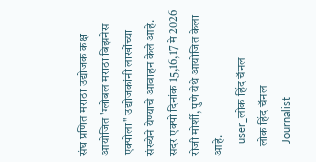संघ प्रणित मराठा उद्योजक कक्ष आयोजित 'ग्लोबल मराठा बिझनेस एक्पोला" उद्योजकांनी लाखोंच्या संख्येने येण्याचे आवाहन केले आहे.
सदर एक्पो दिनांक 15,16,17 मे 2026 रोजी मोर्शी, पुणे येथे आयोजित केला आहे.
    user_लोक हिंद चॅनल
    लोक हिंद चॅनल
    Journalist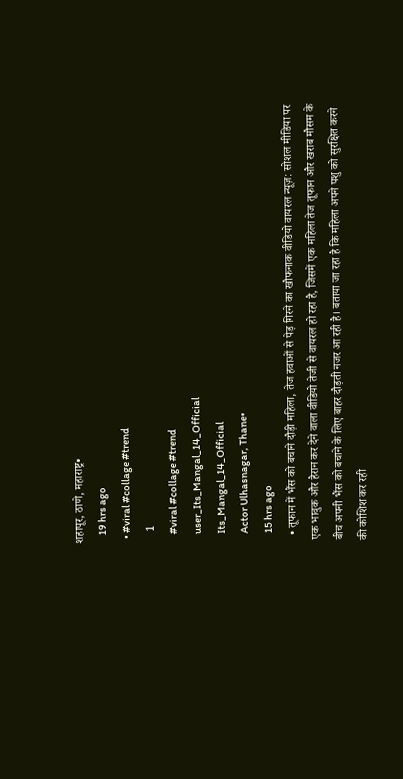शहापूर, ठाणे, महाराष्ट्र•
    19 hrs ago
  • #viral #collage #trend
    1
    #viral #collage #trend
    user_Its_Mangal_14_Official
    Its_Mangal_14_Official
    Actor Ulhasnagar, Thane•
    15 hrs ago
  • तूफान में भैंस को बचाने दौड़ी महिला, तेज हवाओं से पेड़ गिरने का खौफनाक वीडियो वायरल न्यूज़: सोशल मीडिया पर एक भावुक और हैरान कर देने वाला वीडियो तेजी से वायरल हो रहा है, जिसमें एक महिला तेज तूफान और खराब मौसम के बीच अपनी भैंस को बचाने के लिए बाहर दौड़ती नजर आ रही है। बताया जा रहा है कि महिला अपने पशु को सुरक्षित करने की कोशिश कर रही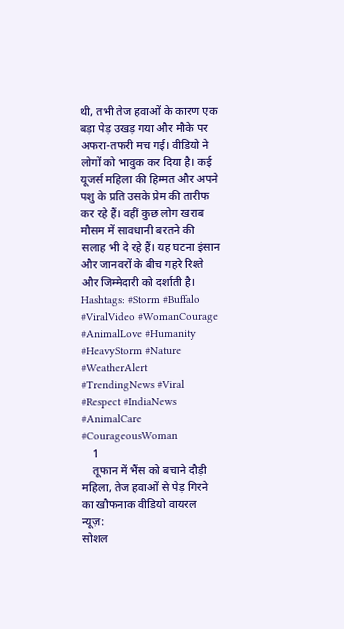थी, तभी तेज हवाओं के कारण एक बड़ा पेड़ उखड़ गया और मौके पर अफरा-तफरी मच गई। वीडियो ने लोगों को भावुक कर दिया है। कई यूजर्स महिला की हिम्मत और अपने पशु के प्रति उसके प्रेम की तारीफ कर रहे हैं। वहीं कुछ लोग खराब मौसम में सावधानी बरतने की सलाह भी दे रहे हैं। यह घटना इंसान और जानवरों के बीच गहरे रिश्ते और जिम्मेदारी को दर्शाती है। Hashtags: #Storm #Buffalo #ViralVideo #WomanCourage #AnimalLove #Humanity #HeavyStorm #Nature #WeatherAlert #TrendingNews #Viral #Respect #IndiaNews #AnimalCare #CourageousWoman
    1
    तूफान में भैंस को बचाने दौड़ी महिला, तेज हवाओं से पेड़ गिरने का खौफनाक वीडियो वायरल
न्यूज़:
सोशल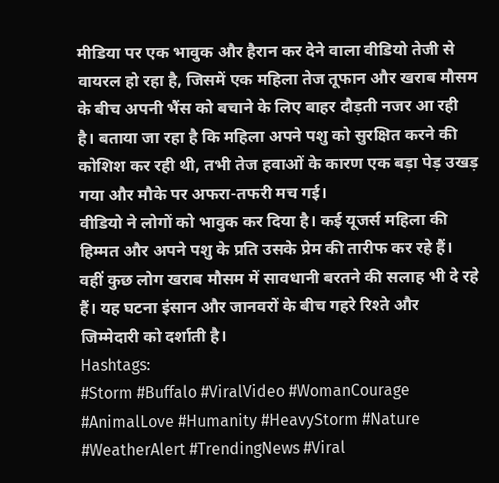मीडिया पर एक भावुक और हैरान कर देने वाला वीडियो तेजी से वायरल हो रहा है, जिसमें एक महिला तेज तूफान और खराब मौसम के बीच अपनी भैंस को बचाने के लिए बाहर दौड़ती नजर आ रही है। बताया जा रहा है कि महिला अपने पशु को सुरक्षित करने की कोशिश कर रही थी, तभी तेज हवाओं के कारण एक बड़ा पेड़ उखड़ गया और मौके पर अफरा-तफरी मच गई।
वीडियो ने लोगों को भावुक कर दिया है। कई यूजर्स महिला की हिम्मत और अपने पशु के प्रति उसके प्रेम की तारीफ कर रहे हैं। वहीं कुछ लोग खराब मौसम में सावधानी बरतने की सलाह भी दे रहे हैं। यह घटना इंसान और जानवरों के बीच गहरे रिश्ते और जिम्मेदारी को दर्शाती है।
Hashtags:
#Storm #Buffalo #ViralVideo #WomanCourage #AnimalLove #Humanity #HeavyStorm #Nature #WeatherAlert #TrendingNews #Viral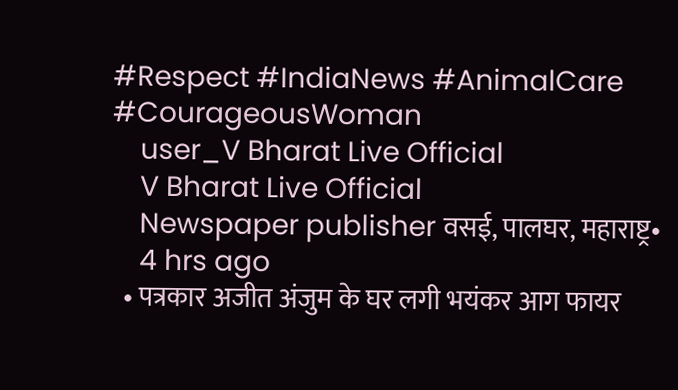#Respect #IndiaNews #AnimalCare #CourageousWoman
    user_V Bharat Live Official
    V Bharat Live Official
    Newspaper publisher वसई, पालघर, महाराष्ट्र•
    4 hrs ago
  • पत्रकार अजीत अंजुम के घर लगी भयंकर आग फायर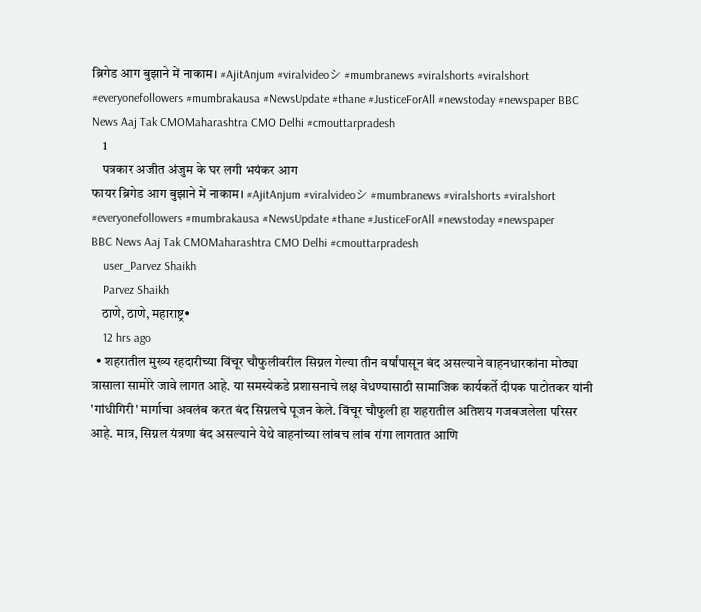ब्रिगेड आग बुझाने में नाकाम। #AjitAnjum #viralvideoシ #mumbranews #viralshorts #viralshort #everyonefollowers #mumbrakausa #NewsUpdate #thane #JusticeForAll #newstoday #newspaper BBC News Aaj Tak CMOMaharashtra CMO Delhi #cmouttarpradesh
    1
    पत्रकार अजीत अंजुम के घर लगी भयंकर आग
फायर ब्रिगेड आग बुझाने में नाकाम। #AjitAnjum #viralvideoシ #mumbranews #viralshorts #viralshort #everyonefollowers #mumbrakausa #NewsUpdate #thane #JusticeForAll #newstoday #newspaper
BBC News Aaj Tak CMOMaharashtra CMO Delhi #cmouttarpradesh
    user_Parvez Shaikh
    Parvez Shaikh
    ठाणे, ठाणे, महाराष्ट्र•
    12 hrs ago
  • शहरातील मुख्य रहदारीच्या विंचूर चौफुलीवरील सिग्नल गेल्या तीन वर्षांपासून बंद असल्याने वाहनधारकांना मोठ्या त्रासाला सामोरे जावे लागत आहे. या समस्येकडे प्रशासनाचे लक्ष वेधण्यासाठी सामाजिक कार्यकर्ते दीपक पाटोतकर यांनी 'गांधीगिरी' मार्गाचा अवलंब करत बंद सिग्नलचे पूजन केले. विंचूर चौफुली हा शहरातील अतिशय गजबजलेला परिसर आहे. मात्र, सिग्नल यंत्रणा बंद असल्याने येथे वाहनांच्या लांबच लांब रांगा लागतात आणि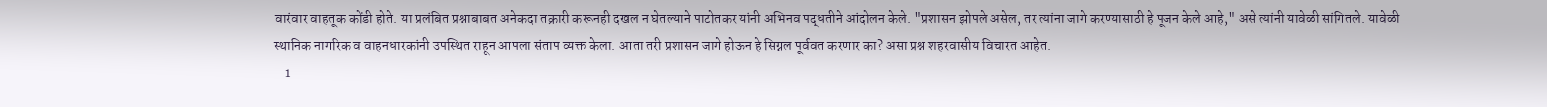वारंवार वाहतूक कोंडी होते. या प्रलंबित प्रश्नाबाबत अनेकदा तक्रारी करूनही दखल न घेतल्याने पाटोतकर यांनी अभिनव पद्धतीने आंदोलन केले. "प्रशासन झोपले असेल, तर त्यांना जागे करण्यासाठी हे पूजन केले आहे," असे त्यांनी यावेळी सांगितले. यावेळी स्थानिक नागरिक व वाहनधारकांनी उपस्थित राहून आपला संताप व्यक्त केला. आता तरी प्रशासन जागे होऊन हे सिग्नल पूर्ववत करणार का? असा प्रश्न शहरवासीय विचारत आहेत.
    1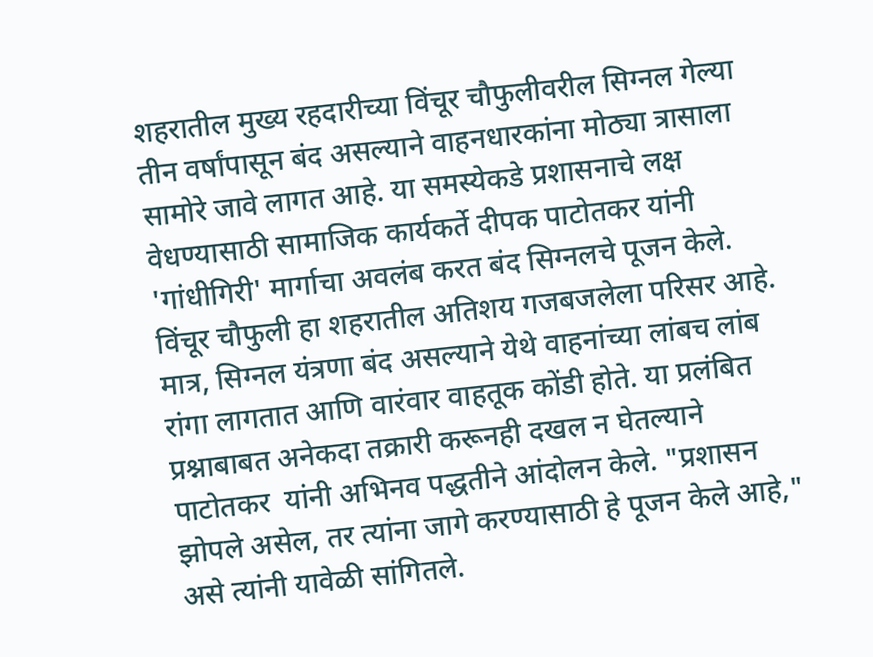शहरातील मुख्य रहदारीच्या विंचूर चौफुलीवरील सिग्नल गेल्या तीन वर्षांपासून बंद असल्याने वाहनधारकांना मोठ्या त्रासाला सामोरे जावे लागत आहे. या समस्येकडे प्रशासनाचे लक्ष वेधण्यासाठी सामाजिक कार्यकर्ते दीपक पाटोतकर यांनी 'गांधीगिरी' मार्गाचा अवलंब करत बंद सिग्नलचे पूजन केले.
विंचूर चौफुली हा शहरातील अतिशय गजबजलेला परिसर आहे. मात्र, सिग्नल यंत्रणा बंद असल्याने येथे वाहनांच्या लांबच लांब रांगा लागतात आणि वारंवार वाहतूक कोंडी होते. या प्रलंबित प्रश्नाबाबत अनेकदा तक्रारी करूनही दखल न घेतल्याने पाटोतकर  यांनी अभिनव पद्धतीने आंदोलन केले. "प्रशासन झोपले असेल, तर त्यांना जागे करण्यासाठी हे पूजन केले आहे," असे त्यांनी यावेळी सांगितले.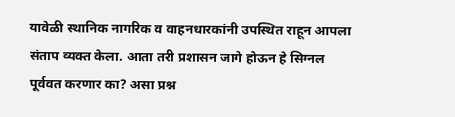यावेळी स्थानिक नागरिक व वाहनधारकांनी उपस्थित राहून आपला संताप व्यक्त केला. आता तरी प्रशासन जागे होऊन हे सिग्नल पूर्ववत करणार का? असा प्रश्न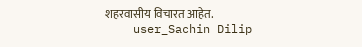शहरवासीय विचारत आहेत.
    user_Sachin Dilip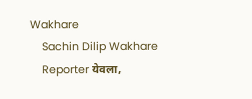Wakhare
    Sachin Dilip Wakhare
    Reporter येवला,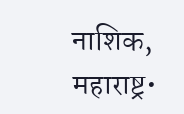नाशिक, महाराष्ट्र•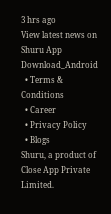3 hrs ago
View latest news on Shuru App
Download_Android
  • Terms & Conditions
  • Career
  • Privacy Policy
  • Blogs
Shuru, a product of Close App Private Limited.